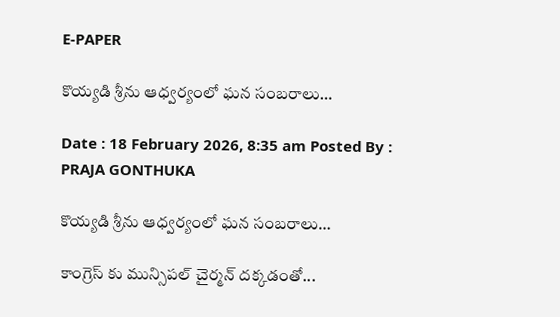E-PAPER

కొయ్యడి శ్రీను ఆధ్వర్యంలో ఘన సంబరాలు…

Date : 18 February 2026, 8:35 am Posted By : PRAJA GONTHUKA

కొయ్యడి శ్రీను ఆధ్వర్యంలో ఘన సంబరాలు…

కాంగ్రెస్ కు మున్సిపల్ చైర్మన్ దక్కడంతో...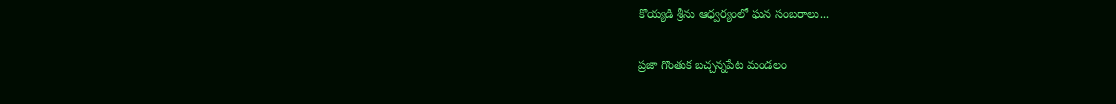కొయ్యడి శ్రీను ఆధ్వర్యంలో ఘన సంబరాలు...

ప్రజా గొంతుక బచ్చన్నపేట మండలం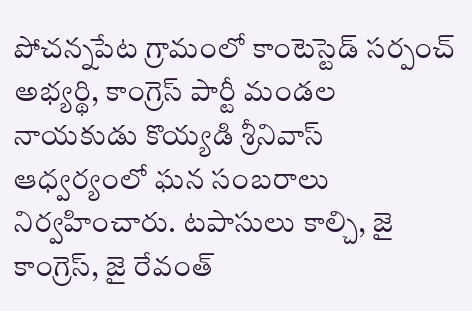పోచన్నపేట గ్రామంలో కాంటెస్టెడ్ సర్పంచ్ అభ్యర్థి, కాంగ్రెస్ పార్టీ మండల నాయకుడు కొయ్యడి శ్రీనివాస్ ఆధ్వర్యంలో ఘన సంబరాలు నిర్వహించారు. టపాసులు కాల్చి, జై కాంగ్రెస్, జై రేవంత్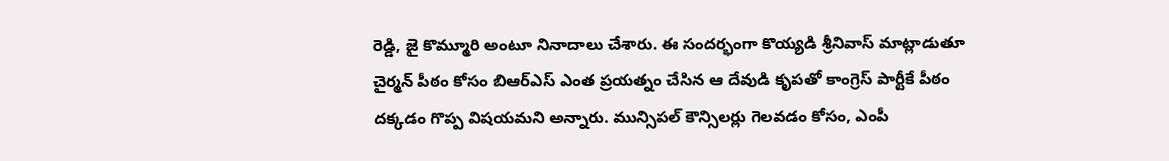రెడ్డి, జై కొమ్మూరి అంటూ నినాదాలు చేశారు. ఈ సందర్భంగా కొయ్యడి శ్రీనివాస్ మాట్లాడుతూ చైర్మన్ పీఠం కోసం బిఆర్ఎస్ ఎంత ప్రయత్నం చేసిన ఆ దేవుడి కృపతో కాంగ్రెస్ పార్టీకే పీఠం దక్కడం గొప్ప విషయమని అన్నారు. మున్సిపల్ కౌన్సిలర్లు గెలవడం కోసం, ఎంపీ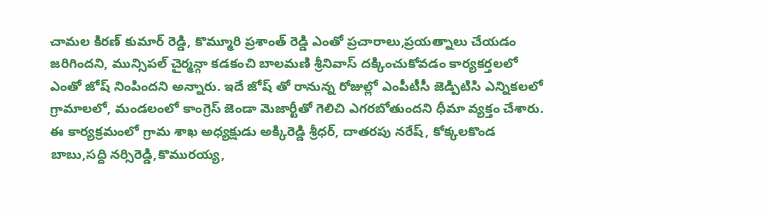చామల కిరణ్ కుమార్ రెడ్డి, కొమ్మూరి ప్రశాంత్ రెడ్డి ఎంతో ప్రచారాలు,ప్రయత్నాలు చేయడం జరిగిందని, మున్సిపల్ చైర్మన్గా కడకంచి బాలమణి శ్రీనివాస్ దక్కించుకోవడం కార్యకర్తలలో ఎంతో జోష్ నింపిందని అన్నారు. ఇదే జోష్ తో రానున్న రోజుల్లో ఎంపీటీసీ జెడ్పిటిసి ఎన్నికలలో గ్రామాలలో, మండలంలో కాంగ్రెస్ జెండా మెజార్టీతో గెలిచి ఎగరబోతుందని ధీమా వ్యక్తం చేశారు. ఈ కార్యక్రమంలో గ్రామ శాఖ అధ్యక్షుడు అక్కిరెడ్డి శ్రీధర్, దాతరపు నరేష్, కోక్కలకొండ బాబు,సద్ది నర్సిరెడ్డి,కొమురయ్య,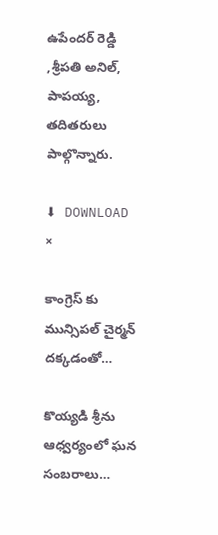ఉపేందర్ రెడ్డి ,శ్రీపతి అనిల్, పాపయ్య, తదితరులు పాల్గొన్నారు.

⬇ DOWNLOAD
×

కాంగ్రెస్ కు మున్సిపల్ చైర్మన్ దక్కడంతో…

కొయ్యడి శ్రీను ఆధ్వర్యంలో ఘన సంబరాలు…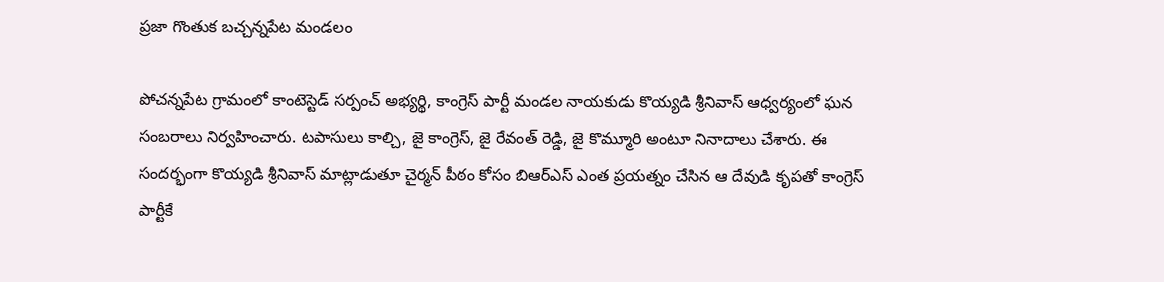ప్రజా గొంతుక బచ్చన్నపేట మండలం

పోచన్నపేట గ్రామంలో కాంటెస్టెడ్ సర్పంచ్ అభ్యర్థి, కాంగ్రెస్ పార్టీ మండల నాయకుడు కొయ్యడి శ్రీనివాస్ ఆధ్వర్యంలో ఘన సంబరాలు నిర్వహించారు. టపాసులు కాల్చి, జై కాంగ్రెస్, జై రేవంత్ రెడ్డి, జై కొమ్మూరి అంటూ నినాదాలు చేశారు. ఈ సందర్భంగా కొయ్యడి శ్రీనివాస్ మాట్లాడుతూ చైర్మన్ పీఠం కోసం బిఆర్ఎస్ ఎంత ప్రయత్నం చేసిన ఆ దేవుడి కృపతో కాంగ్రెస్ పార్టీకే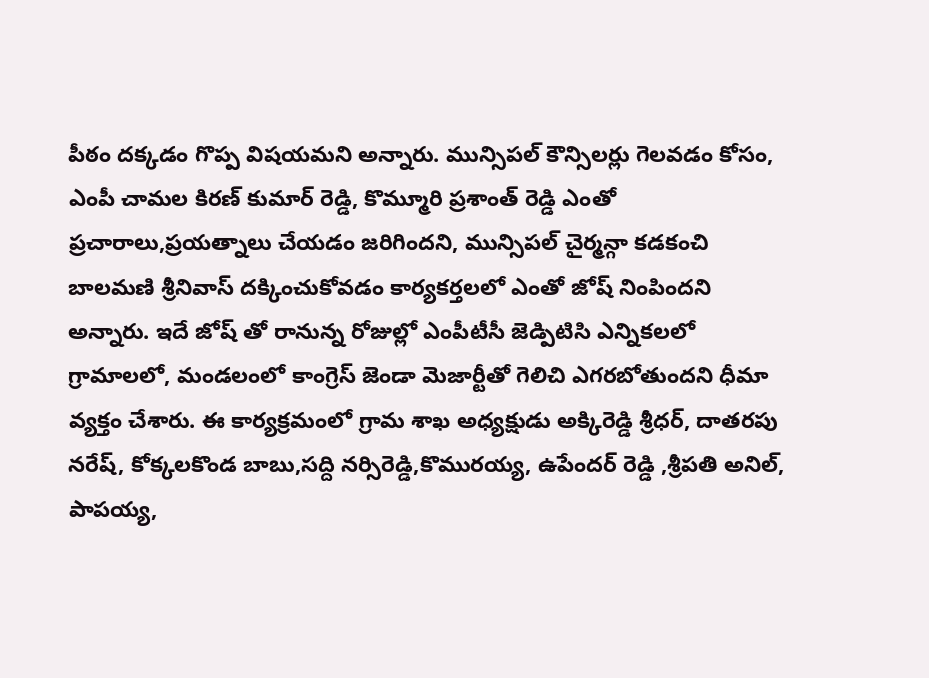పీఠం దక్కడం గొప్ప విషయమని అన్నారు. మున్సిపల్ కౌన్సిలర్లు గెలవడం కోసం, ఎంపీ చామల కిరణ్ కుమార్ రెడ్డి, కొమ్మూరి ప్రశాంత్ రెడ్డి ఎంతో ప్రచారాలు,ప్రయత్నాలు చేయడం జరిగిందని, మున్సిపల్ చైర్మన్గా కడకంచి బాలమణి శ్రీనివాస్ దక్కించుకోవడం కార్యకర్తలలో ఎంతో జోష్ నింపిందని అన్నారు. ఇదే జోష్ తో రానున్న రోజుల్లో ఎంపీటీసీ జెడ్పిటిసి ఎన్నికలలో గ్రామాలలో, మండలంలో కాంగ్రెస్ జెండా మెజార్టీతో గెలిచి ఎగరబోతుందని ధీమా వ్యక్తం చేశారు. ఈ కార్యక్రమంలో గ్రామ శాఖ అధ్యక్షుడు అక్కిరెడ్డి శ్రీధర్, దాతరపు నరేష్, కోక్కలకొండ బాబు,సద్ది నర్సిరెడ్డి,కొమురయ్య, ఉపేందర్ రెడ్డి ,శ్రీపతి అనిల్, పాపయ్య,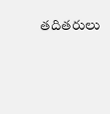తదితరులు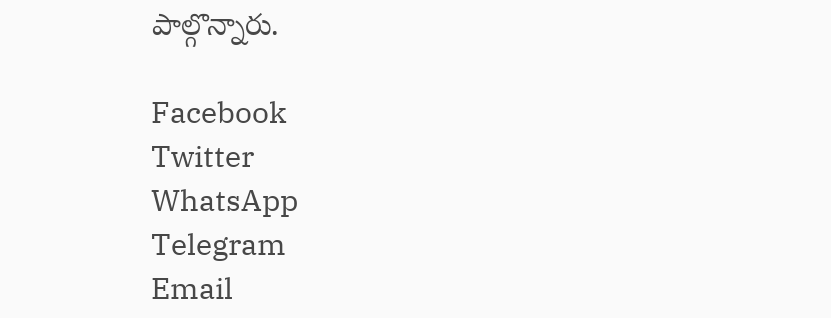పాల్గొన్నారు.

Facebook
Twitter
WhatsApp
Telegram
Email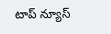టాప్ న్యూస్